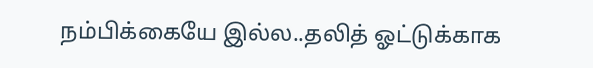நம்பிக்கையே இல்ல..தலித் ஓட்டுக்காக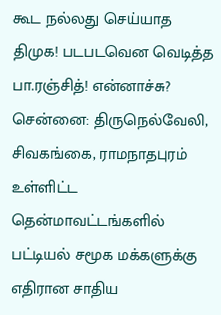கூட நல்லது செய்யாத திமுக! படபடவென வெடித்த பா.ரஞ்சித்! என்னாச்சு?
சென்னை: திருநெல்வேலி, சிவகங்கை, ராமநாதபுரம் உள்ளிட்ட தென்மாவட்டங்களில் பட்டியல் சமூக மக்களுக்கு எதிரான சாதிய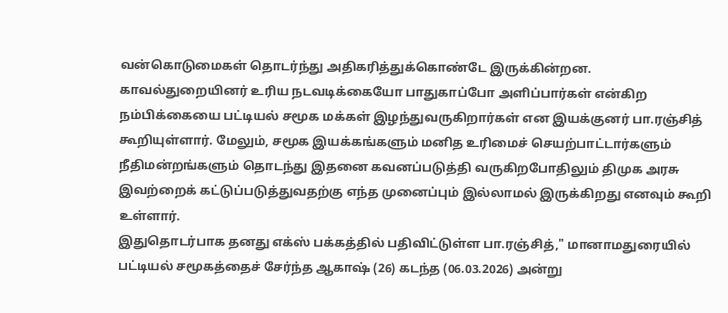வன்கொடுமைகள் தொடர்ந்து அதிகரித்துக்கொண்டே இருக்கின்றன. காவல்துறையினர் உரிய நடவடிக்கையோ பாதுகாப்போ அளிப்பார்கள் என்கிற நம்பிக்கையை பட்டியல் சமூக மக்கள் இழந்துவருகிறார்கள் என இயக்குனர் பா.ரஞ்சித் கூறியுள்ளார். மேலும், சமூக இயக்கங்களும் மனித உரிமைச் செயற்பாட்டார்களும் நீதிமன்றங்களும் தொடந்து இதனை கவனப்படுத்தி வருகிறபோதிலும் திமுக அரசு இவற்றைக் கட்டுப்படுத்துவதற்கு எந்த முனைப்பும் இல்லாமல் இருக்கிறது எனவும் கூறி உள்ளார்.
இதுதொடர்பாக தனது எக்ஸ் பக்கத்தில் பதிவிட்டுள்ள பா.ரஞ்சித்," மானாமதுரையில் பட்டியல் சமூகத்தைச் சேர்ந்த ஆகாஷ் (26) கடந்த (06.03.2026) அன்று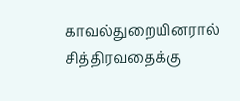காவல்துறையினரால் சித்திரவதைக்கு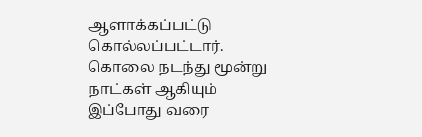ஆளாக்கப்பட்டு கொல்லப்பட்டார்.
கொலை நடந்து மூன்று நாட்கள் ஆகியும் இப்போது வரை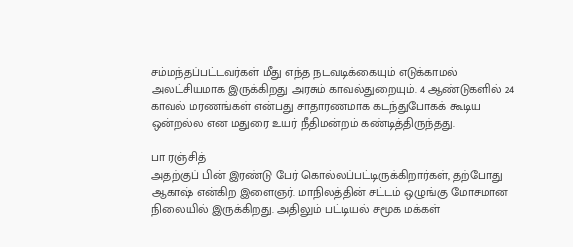சம்மந்தப்பட்டவர்கள் மீது எந்த நடவடிக்கையும் எடுக்காமல் அலட்சியமாக இருக்கிறது அரசும் காவல்துறையும். 4 ஆண்டுகளில் 24 காவல் மரணங்கள் என்பது சாதாரணமாக கடந்துபோகக் கூடிய ஒன்றல்ல என மதுரை உயர் நீதிமன்றம் கண்டித்திருந்தது.

பா ரஞ்சித்
அதற்குப் பின் இரண்டு பேர் கொல்லப்பட்டிருக்கிறார்கள், தற்போது ஆகாஷ் என்கிற இளைஞர். மாநிலத்தின் சட்டம் ஒழுங்கு மோசமான நிலையில் இருக்கிறது. அதிலும் பட்டியல் சமூக மக்கள்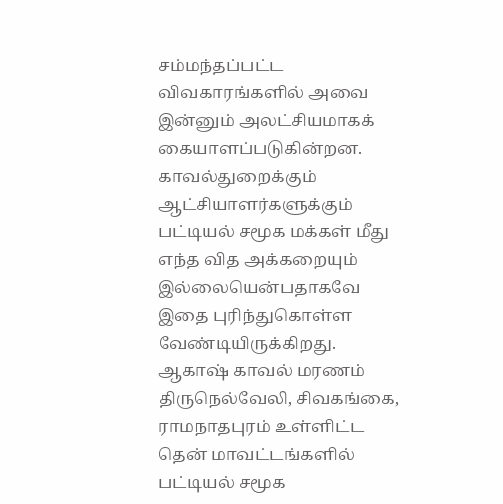சம்மந்தப்பட்ட விவகாரங்களில் அவை இன்னும் அலட்சியமாகக் கையாளப்படுகின்றன. காவல்துறைக்கும் ஆட்சியாளர்களுக்கும் பட்டியல் சமூக மக்கள் மீது எந்த வித அக்கறையும் இல்லையென்பதாகவே இதை புரிந்துகொள்ள வேண்டியிருக்கிறது.
ஆகாஷ் காவல் மரணம்
திருநெல்வேலி, சிவகங்கை, ராமநாதபுரம் உள்ளிட்ட தென் மாவட்டங்களில் பட்டியல் சமூக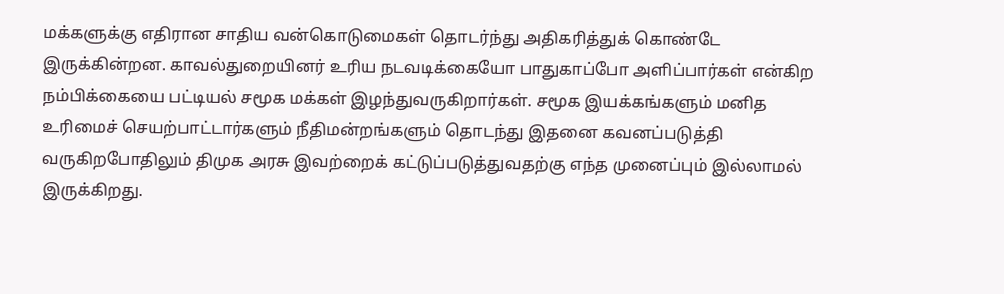மக்களுக்கு எதிரான சாதிய வன்கொடுமைகள் தொடர்ந்து அதிகரித்துக் கொண்டே இருக்கின்றன. காவல்துறையினர் உரிய நடவடிக்கையோ பாதுகாப்போ அளிப்பார்கள் என்கிற நம்பிக்கையை பட்டியல் சமூக மக்கள் இழந்துவருகிறார்கள். சமூக இயக்கங்களும் மனித உரிமைச் செயற்பாட்டார்களும் நீதிமன்றங்களும் தொடந்து இதனை கவனப்படுத்தி வருகிறபோதிலும் திமுக அரசு இவற்றைக் கட்டுப்படுத்துவதற்கு எந்த முனைப்பும் இல்லாமல் இருக்கிறது.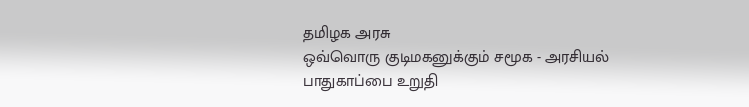தமிழக அரசு
ஒவ்வொரு குடிமகனுக்கும் சமூக - அரசியல் பாதுகாப்பை உறுதி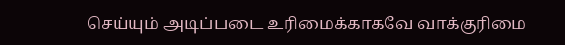செய்யும் அடிப்படை உரிமைக்காகவே வாக்குரிமை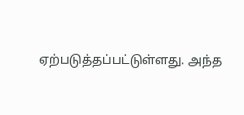ஏற்படுத்தப்பட்டுள்ளது. அந்த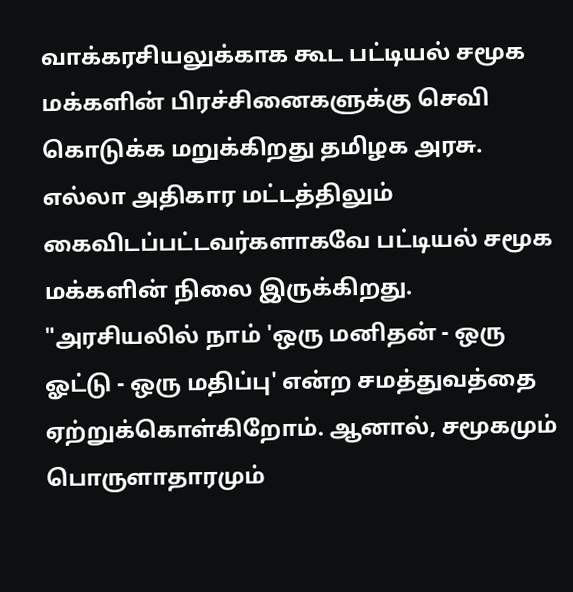வாக்கரசியலுக்காக கூட பட்டியல் சமூக மக்களின் பிரச்சினைகளுக்கு செவி கொடுக்க மறுக்கிறது தமிழக அரசு. எல்லா அதிகார மட்டத்திலும் கைவிடப்பட்டவர்களாகவே பட்டியல் சமூக மக்களின் நிலை இருக்கிறது. "அரசியலில் நாம் 'ஒரு மனிதன் - ஒரு ஓட்டு - ஒரு மதிப்பு' என்ற சமத்துவத்தை ஏற்றுக்கொள்கிறோம். ஆனால், சமூகமும் பொருளாதாரமும்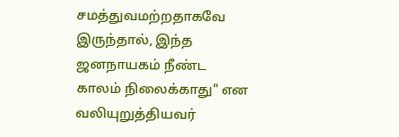சமத்துவமற்றதாகவே இருந்தால், இந்த ஜனநாயகம் நீண்ட காலம் நிலைக்காது" என வலியுறுத்தியவர்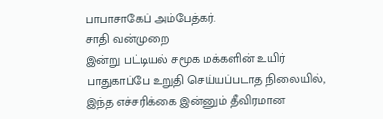பாபாசாகேப் அம்பேத்கர்.
சாதி வன்முறை
இன்று பட்டியல் சமூக மக்களின் உயிர் பாதுகாப்பே உறுதி செய்யப்படாத நிலையில், இந்த எச்சரிக்கை இன்னும் தீவிரமான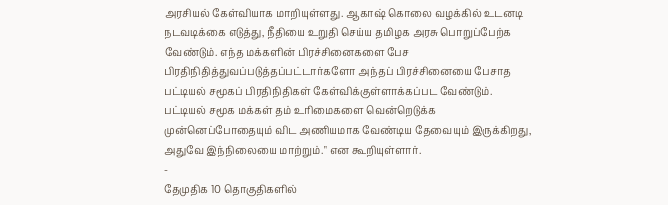அரசியல் கேள்வியாக மாறியுள்ளது. ஆகாஷ் கொலை வழக்கில் உடனடி நடவடிக்கை எடுத்து, நீதியை உறுதி செய்ய தமிழக அரசு பொறுப்பேற்க வேண்டும். எந்த மக்களின் பிரச்சினைகளை பேச பிரதிநிதித்துவப்படுத்தப்பட்டார்களோ அந்தப் பிரச்சினையை பேசாத பட்டியல் சமூகப் பிரதிநிதிகள் கேள்விக்குள்ளாக்கப்பட வேண்டும். பட்டியல் சமூக மக்கள் தம் உரிமைகளை வென்றெடுக்க முன்னெப்போதையும் விட அணியமாக வேண்டிய தேவையும் இருக்கிறது, அதுவே இந்நிலையை மாற்றும்." என கூறியுள்ளார்.
-
தேமுதிக 10 தொகுதிகளில்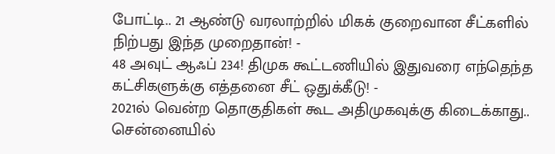போட்டி.. 21 ஆண்டு வரலாற்றில் மிகக் குறைவான சீட்களில் நிற்பது இந்த முறைதான்! -
48 அவுட் ஆஃப் 234! திமுக கூட்டணியில் இதுவரை எந்தெந்த கட்சிகளுக்கு எத்தனை சீட் ஒதுக்கீடு! -
2021ல் வென்ற தொகுதிகள் கூட அதிமுகவுக்கு கிடைக்காது.. சென்னையில்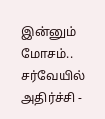இன்னும் மோசம்.. சர்வேயில் அதிர்ச்சி -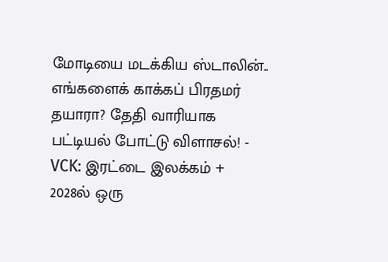மோடியை மடக்கிய ஸ்டாலின்.. எங்களைக் காக்கப் பிரதமர் தயாரா? தேதி வாரியாக பட்டியல் போட்டு விளாசல்! -
VCK: இரட்டை இலக்கம் + 2028ல் ஒரு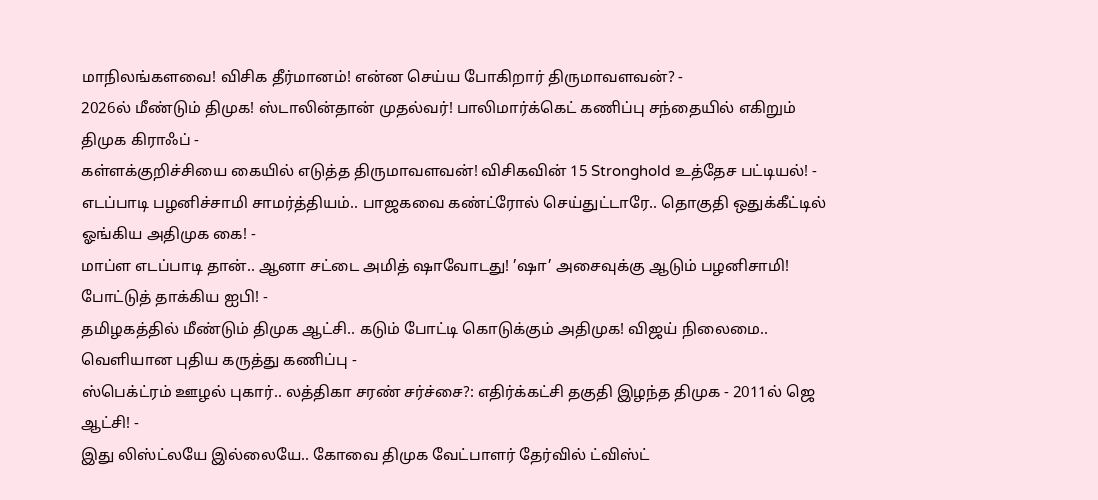மாநிலங்களவை! விசிக தீர்மானம்! என்ன செய்ய போகிறார் திருமாவளவன்? -
2026ல் மீண்டும் திமுக! ஸ்டாலின்தான் முதல்வர்! பாலிமார்க்கெட் கணிப்பு சந்தையில் எகிறும் திமுக கிராஃப் -
கள்ளக்குறிச்சியை கையில் எடுத்த திருமாவளவன்! விசிகவின் 15 Stronghold உத்தேச பட்டியல்! -
எடப்பாடி பழனிச்சாமி சாமர்த்தியம்.. பாஜகவை கண்ட்ரோல் செய்துட்டாரே.. தொகுதி ஒதுக்கீட்டில் ஓங்கிய அதிமுக கை! -
மாப்ள எடப்பாடி தான்.. ஆனா சட்டை அமித் ஷாவோடது! ’ஷா’ அசைவுக்கு ஆடும் பழனிசாமி! போட்டுத் தாக்கிய ஐபி! -
தமிழகத்தில் மீண்டும் திமுக ஆட்சி.. கடும் போட்டி கொடுக்கும் அதிமுக! விஜய் நிலைமை.. வெளியான புதிய கருத்து கணிப்பு -
ஸ்பெக்ட்ரம் ஊழல் புகார்.. லத்திகா சரண் சர்ச்சை?: எதிர்க்கட்சி தகுதி இழந்த திமுக - 2011ல் ஜெ ஆட்சி! -
இது லிஸ்ட்லயே இல்லையே.. கோவை திமுக வேட்பாளர் தேர்வில் ட்விஸ்ட்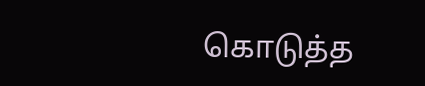கொடுத்த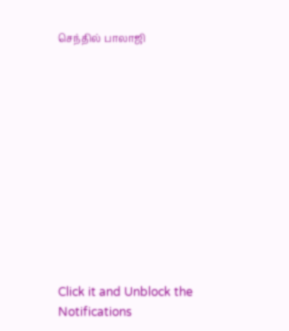செந்தில் பாலாஜி












Click it and Unblock the Notifications